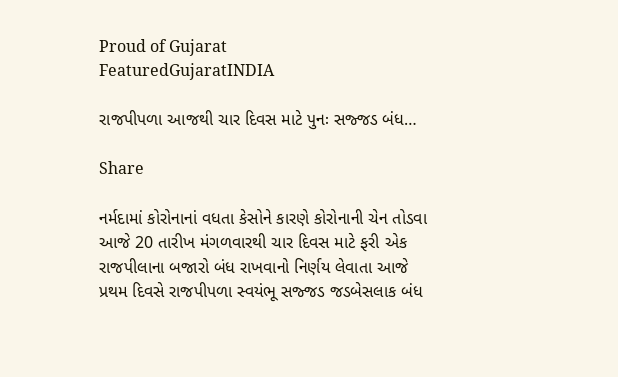Proud of Gujarat
FeaturedGujaratINDIA

રાજપીપળા આજથી ચાર દિવસ માટે પુનઃ સજ્જડ બંધ…

Share

નર્મદામાં કોરોનાનાં વધતા કેસોને કારણે કોરોનાની ચેન તોડવા આજે 20 તારીખ મંગળવારથી ચાર દિવસ માટે ફરી એક રાજપીલાના બજારો બંધ રાખવાનો નિર્ણય લેવાતા આજે પ્રથમ દિવસે રાજપીપળા સ્વયંભૂ સજ્જડ જડબેસલાક બંધ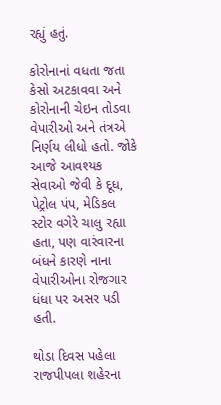રહ્યું હતું.

કોરોનાનાં વધતા જતા કેસો અટકાવવા અને કોરોનાની ચેઇન તોડવા વેપારીઓ અને તંત્રએ નિર્ણય લીધો હતો. જોકે આજે આવશ્યક સેવાઓ જેવી કે દૂધ, પેટ્રોલ પંપ, મેડિકલ સ્ટોર વગેરે ચાલુ રહ્યા હતા, પણ વારંવારના બંધને કારણે નાના વેપારીઓના રોજગાર ધંધા પર અસર પડી હતી.

થોડા દિવસ પહેલા રાજપીપલા શહેરના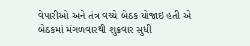વેપારીઓ અને તંત્ર વચ્ચે બેઠક યોજાઇ હતી એ બેઠકમાં મંગળવારથી શુક્રવાર સુધી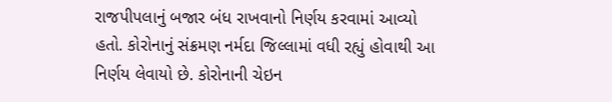રાજપીપલાનું બજાર બંધ રાખવાનો નિર્ણય કરવામાં આવ્યો હતો. કોરોનાનું સંક્રમણ નર્મદા જિલ્લામાં વધી રહ્યું હોવાથી આ નિર્ણય લેવાયો છે. કોરોનાની ચેઇન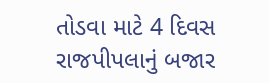તોડવા માટે 4 દિવસ રાજપીપલાનું બજાર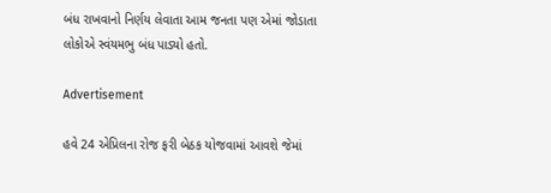બંધ રાખવાનો નિર્ણય લેવાતા આમ જનતા પણ એમાં જોડાતા લોકોએ સ્વંયમભુ બંધ પાડ્યો હતો.

Advertisement

હવે 24 એપ્રિલના રોજ ફરી બેઠક યોજવામાં આવશે જેમાં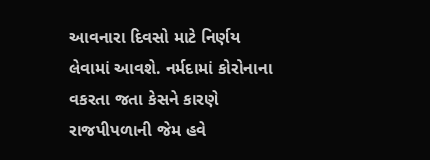આવનારા દિવસો માટે નિર્ણય લેવામાં આવશે. નર્મદામાં કોરોનાના વકરતા જતા કેસને કારણે રાજપીપળાની જેમ હવે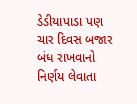ડેડીયાપાડા પણ ચાર દિવસ બજાર બંધ રાખવાનો નિર્ણય લેવાતા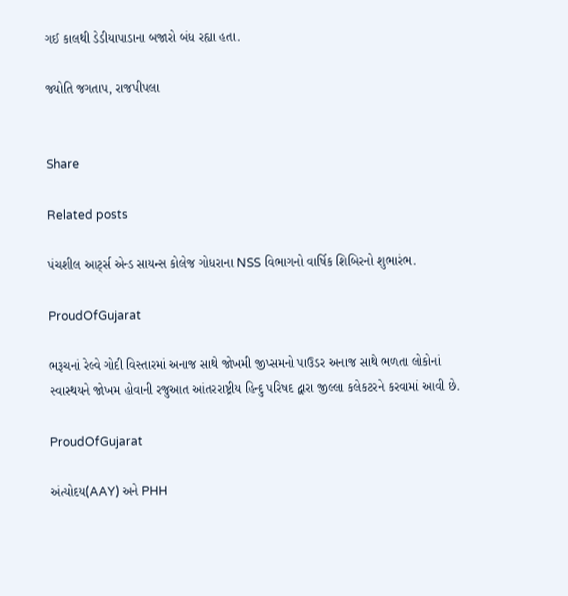ગઈ કાલથી ડેડીયાપાડાના બજારો બંધ રહ્યા હતા.

જ્યોતિ જગતાપ, રાજપીપલા


Share

Related posts

પંચશીલ આર્ટ્સ એન્ડ સાયન્સ કોલેજ ગોધરાના NSS વિભાગનો વાર્ષિક શિબિરનો શુભારંભ.

ProudOfGujarat

ભરૂચનાં રેલ્વે ગોદી વિસ્તારમાં અનાજ સાથે જોખમી જીપ્સમનો પાઉડર અનાજ સાથે ભળતા લોકોનાં સ્વાસ્થયને જોખમ હોવાની રજુઆત આંતરરાષ્ટ્રીય હિન્દુ પરિષદ દ્વારા જીલ્લા કલેકટરને કરવામાં આવી છે.

ProudOfGujarat

અંત્યોદય(AAY) અને PHH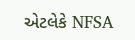એટલેકે NFSA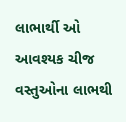લાભાર્થી ઓ આવશ્યક ચીજ વસ્તુઓના લાભથી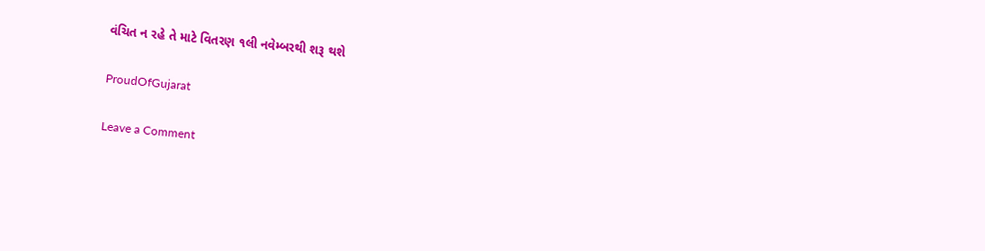વંચિત ન રહે તે માટે વિતરણ ૧લી નવેમ્બરથી શરૂ થશે

ProudOfGujarat

Leave a Comment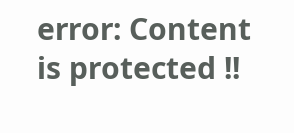error: Content is protected !!